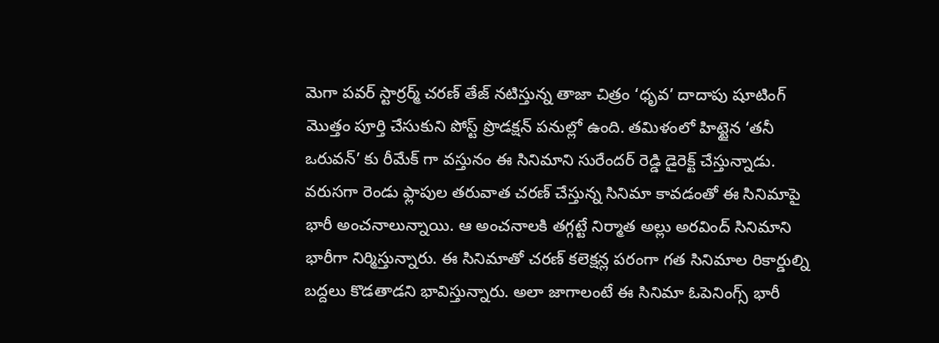మెగా పవర్ స్టార్రర్మ్ చరణ్ తేజ్ నటిస్తున్న తాజా చిత్రం ‘ధృవ’ దాదాపు షూటింగ్ మొత్తం పూర్తి చేసుకుని పోస్ట్ ప్రొడక్షన్ పనుల్లో ఉంది. తమిళంలో హిట్టైన ‘తనీ ఒరువన్’ కు రీమేక్ గా వస్తునం ఈ సినిమాని సురేందర్ రెడ్డి డైరెక్ట్ చేస్తున్నాడు. వరుసగా రెండు ఫ్లాపుల తరువాత చరణ్ చేస్తున్న సినిమా కావడంతో ఈ సినిమాపై భారీ అంచనాలున్నాయి. ఆ అంచనాలకి తగ్గట్టే నిర్మాత అల్లు అరవింద్ సినిమాని భారీగా నిర్మిస్తున్నారు. ఈ సినిమాతో చరణ్ కలెక్షన్ల పరంగా గత సినిమాల రికార్డుల్ని బద్దలు కొడతాడని భావిస్తున్నారు. అలా జాగాలంటే ఈ సినిమా ఓపెనింగ్స్ భారీ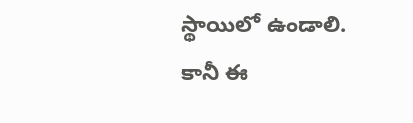స్థాయిలో ఉండాలి.
కానీ ఈ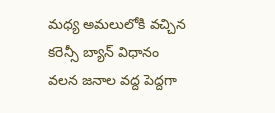మధ్య అమలులోకి వచ్చిన కరెన్సీ బ్యాన్ విధానం వలన జనాల వద్ద పెద్దగా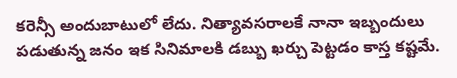కరెన్సీ అందుబాటులో లేదు. నిత్యావసరాలకే నానా ఇబ్బందులు పడుతున్న జనం ఇక సినిమాలకి డబ్బు ఖర్చు పెట్టడం కాస్త కష్టమే.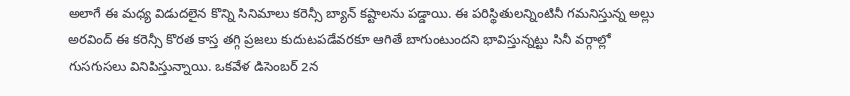అలాగే ఈ మధ్య విడుదలైన కొన్ని సినిమాలు కరెన్సీ బ్యాన్ కష్టాలను పడ్డాయి. ఈ పరిస్థితులన్నింటినీ గమనిస్తున్న అల్లు అరవింద్ ఈ కరెన్సీ కొరత కాస్త తగ్గి ప్రజలు కుదుటపడేవరకూ ఆగితే బాగుంటుందని భావిస్తున్నట్టు సినీ వర్గాల్లో గుసగుసలు వినిపిస్తున్నాయి. ఒకవేళ డిసెంబర్ 2న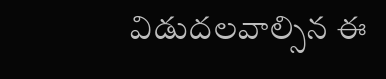విడుదలవాల్సిన ఈ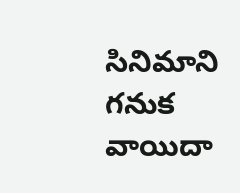సినిమాని గనుక వాయిదా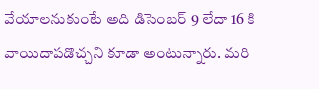వేయాలనుకుంటే అది డిసెంబర్ 9 లేదా 16 కి వాయిదాపడొచ్చని కూడా అంటున్నారు. మరి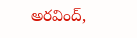అరవింద్,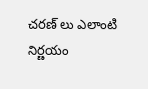చరణ్ లు ఎలాంటి నిర్ణయం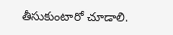తీసుకుంటారో చూడాలి.